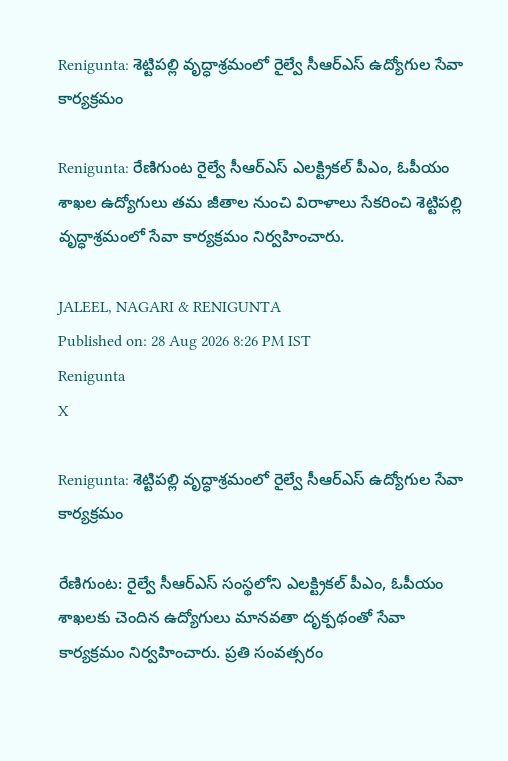Renigunta: శెట్టిపల్లి వృద్ధాశ్రమంలో రైల్వే సీఆర్‌ఎస్ ఉద్యోగుల సేవా కార్యక్రమం

Renigunta: రేణిగుంట రైల్వే సీఆర్‌ఎస్ ఎలక్ట్రికల్ పీఎం, ఓపీయం శాఖల ఉద్యోగులు తమ జీతాల నుంచి విరాళాలు సేకరించి శెట్టిపల్లి వృద్ధాశ్రమంలో సేవా కార్యక్రమం నిర్వహించారు.

JALEEL, NAGARI & RENIGUNTA
Published on: 28 Aug 2026 8:26 PM IST
Renigunta
X

Renigunta: శెట్టిపల్లి వృద్ధాశ్రమంలో రైల్వే సీఆర్‌ఎస్ ఉద్యోగుల సేవా కార్యక్రమం

రేణిగుంట: రైల్వే సీఆర్‌ఎస్ సంస్థలోని ఎలక్ట్రికల్ పీఎం, ఓపీయం శాఖలకు చెందిన ఉద్యోగులు మానవతా దృక్పథంతో సేవా కార్యక్రమం నిర్వహించారు. ప్రతి సంవత్సరం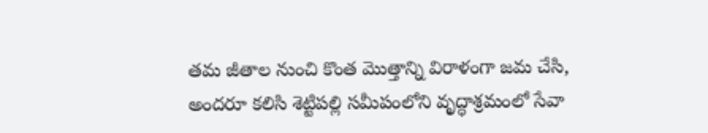తమ జీతాల నుంచి కొంత మొత్తాన్ని విరాళంగా జమ చేసి, అందరూ కలిసి శెట్టిపల్లి సమీపంలోని వృద్ధాశ్రమంలో సేవా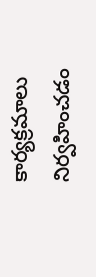కార్యక్రమాలు నిర్వహించడం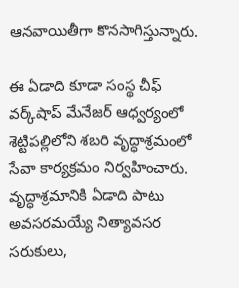ఆనవాయితీగా కొనసాగిస్తున్నారు.

ఈ ఏడాది కూడా సంస్థ చీఫ్ వర్క్‌షాప్ మేనేజర్ ఆధ్వర్యంలో శెట్టిపల్లిలోని శబరి వృద్ధాశ్రమంలో సేవా కార్యక్రమం నిర్వహించారు. వృద్ధాశ్రమానికి ఏడాది పాటు అవసరమయ్యే నిత్యావసర సరుకులు,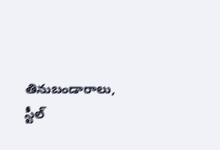తినుబండారాలు, స్టీల్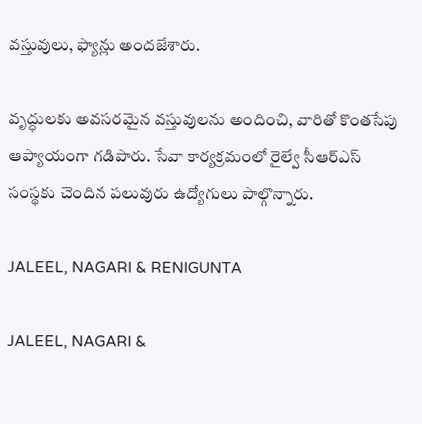వస్తువులు, ఫ్యాన్లు అందజేశారు.

వృద్ధులకు అవసరమైన వస్తువులను అందించి, వారితో కొంతసేపు ఆప్యాయంగా గడిపారు. సేవా కార్యక్రమంలో రైల్వే సీఆర్‌ఎస్ సంస్థకు చెందిన పలువురు ఉద్యోగులు పాల్గొన్నారు.

JALEEL, NAGARI & RENIGUNTA

JALEEL, NAGARI &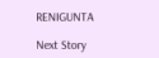RENIGUNTA

Next Story